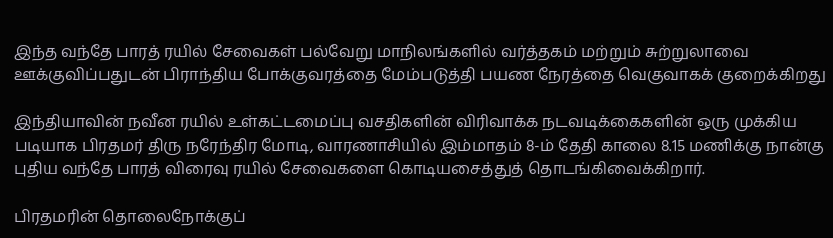இந்த வந்தே பாரத் ரயில் சேவைகள் பல்வேறு மாநிலங்களில் வர்த்தகம் மற்றும் சுற்றுலாவை ஊக்குவிப்பதுடன் பிராந்திய போக்குவரத்தை மேம்படுத்தி பயண நேரத்தை வெகுவாகக் குறைக்கிறது

இந்தியாவின் நவீன ரயில் உள்கட்டமைப்பு வசதிகளின் விரிவாக்க நடவடிக்கைகளின் ஒரு முக்கிய படியாக பிரதமர் திரு நரேந்திர மோடி, வாரணாசியில் இம்மாதம் 8-ம் தேதி காலை 8.15 மணிக்கு நான்கு புதிய வந்தே பாரத் விரைவு ரயில் சேவைகளை கொடியசைத்துத் தொடங்கிவைக்கிறார்.

பிரதமரின் தொலைநோக்குப்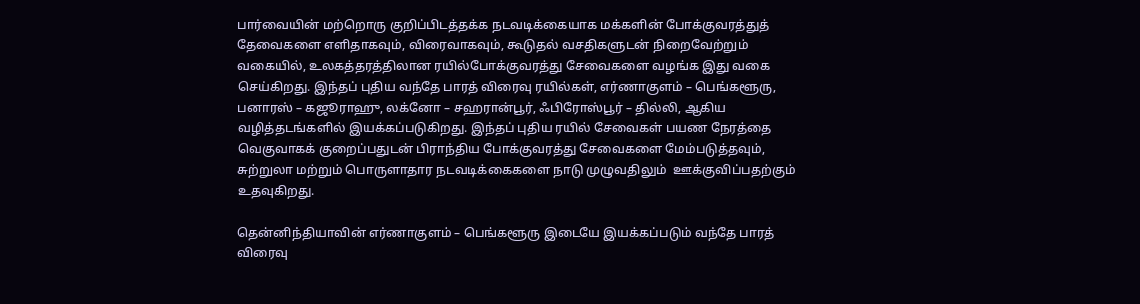பார்வையின் மற்றொரு குறிப்பிடத்தக்க நடவடிக்கையாக மக்களின் போக்குவரத்துத் தேவைகளை எளிதாகவும், விரைவாகவும், கூடுதல் வசதிகளுடன் நிறைவேற்றும் வகையில், உலகத்தரத்திலான ரயில்போக்குவரத்து சேவைகளை வழங்க இது வகை செய்கிறது. இந்தப் புதிய வந்தே பாரத் விரைவு ரயில்கள், எர்ணாகுளம் – பெங்களூரு, பனாரஸ் – கஜூராஹு, லக்னோ – சஹரான்பூர், ஃபிரோஸ்பூர் – தில்லி, ஆகிய வழித்தடங்களில் இயக்கப்படுகிறது. இந்தப் புதிய ரயில் சேவைகள் பயண நேரத்தை வெகுவாகக் குறைப்பதுடன் பிராந்திய போக்குவரத்து சேவைகளை மேம்படுத்தவும், சுற்றுலா மற்றும் பொருளாதார நடவடிக்கைகளை நாடு முழுவதிலும்  ஊக்குவிப்பதற்கும் உதவுகிறது.

தென்னிந்தியாவின் எர்ணாகுளம் – பெங்களூரு இடையே இயக்கப்படும் வந்தே பாரத் விரைவு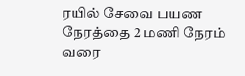ரயில் சேவை பயண நேரத்தை 2 மணி நேரம் வரை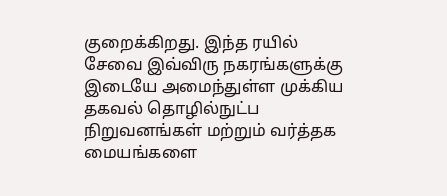குறைக்கிறது. இந்த ரயில் சேவை இவ்விரு நகரங்களுக்கு இடையே அமைந்துள்ள முக்கிய தகவல் தொழில்நுட்ப நிறுவனங்கள் மற்றும் வர்த்தக மையங்களை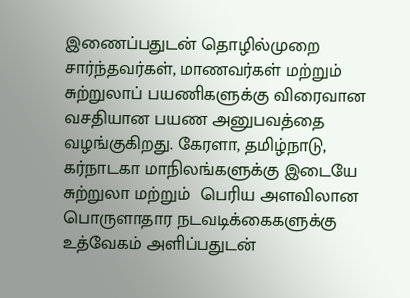இணைப்பதுடன் தொழில்முறை சார்ந்தவர்கள், மாணவர்கள் மற்றும் சுற்றுலாப் பயணிகளுக்கு விரைவான  வசதியான பயண அனுபவத்தை வழங்குகிறது. கேரளா, தமிழ்நாடு, கர்நாடகா மாநிலங்களுக்கு இடையே சுற்றுலா மற்றும்  பெரிய அளவிலான பொருளாதார நடவடிக்கைகளுக்கு உத்வேகம் அளிப்பதுடன்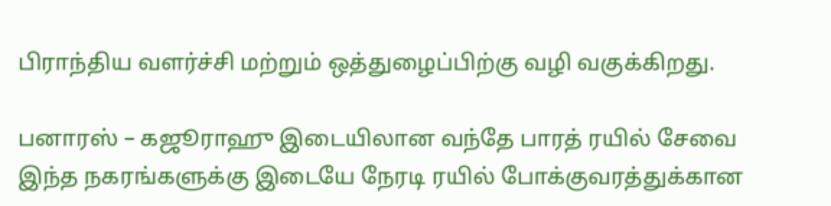பிராந்திய வளர்ச்சி மற்றும் ஒத்துழைப்பிற்கு வழி வகுக்கிறது.

பனாரஸ் – கஜூராஹு இடையிலான வந்தே பாரத் ரயில் சேவை இந்த நகரங்களுக்கு இடையே நேரடி ரயில் போக்குவரத்துக்கான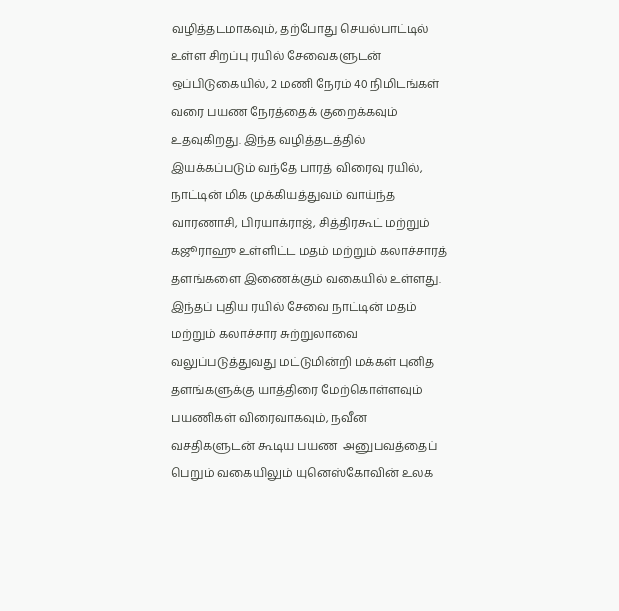வழித்தடமாகவும், தற்போது செயல்பாட்டில் உள்ள சிறப்பு ரயில் சேவைகளுடன் ஒப்பிடுகையில், 2 மணி நேரம் 40 நிமிடங்கள் வரை பயண நேரத்தைக் குறைக்கவும் உதவுகிறது. இந்த வழித்தடத்தில் இயக்கப்படும் வந்தே பாரத் விரைவு ரயில், நாட்டின் மிக முக்கியத்துவம் வாய்ந்த வாரணாசி, பிரயாக்ராஜ், சித்திரகூட் மற்றும் கஜூராஹு உள்ளிட்ட மதம் மற்றும் கலாச்சாரத் தளங்களை இணைக்கும் வகையில் உள்ளது. இந்தப் புதிய ரயில் சேவை நாட்டின் மதம் மற்றும் கலாச்சார சுற்றுலாவை வலுப்படுத்துவது மட்டுமின்றி மக்கள் புனித தளங்களுக்கு யாத்திரை மேற்கொள்ளவும் பயணிகள் விரைவாகவும், நவீன வசதிகளுடன் கூடிய பயண  அனுபவத்தைப் பெறும் வகையிலும் யுனெஸ்கோவின் உலக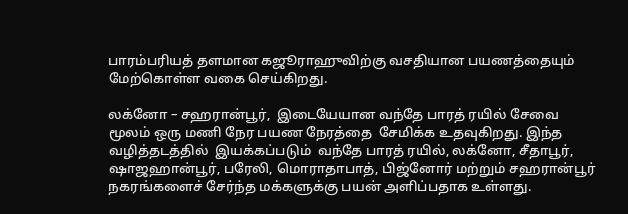பாரம்பரியத் தளமான கஜூராஹுவிற்கு வசதியான பயணத்தையும் மேற்கொள்ள வகை செய்கிறது.

லக்னோ – சஹரான்பூர்,  இடையேயான வந்தே பாரத் ரயில் சேவை மூலம் ஒரு மணி நேர பயண நேரத்தை  சேமிக்க உதவுகிறது. இந்த வழித்தடத்தில்  இயக்கப்படும்  வந்தே பாரத் ரயில், லக்னோ, சீதாபூர், ஷாஜஹான்பூர், பரேலி, மொராதாபாத், பிஜ்னோர் மற்றும் சஹரான்பூர் நகரங்களைச் சேர்ந்த மக்களுக்கு பயன் அளிப்பதாக உள்ளது.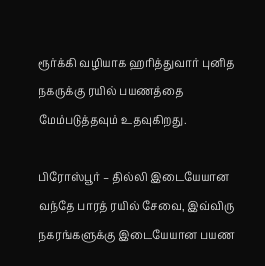ரூர்க்கி வழியாக ஹரித்துவார் புனித நகருக்கு ரயில் பயணத்தை மேம்படுத்தவும் உதவுகிறது.

பிரோஸ்பூர் – தில்லி இடையேயான வந்தே பாரத் ரயில் சேவை, இவ்விரு நகரங்களுக்கு இடையேயான பயண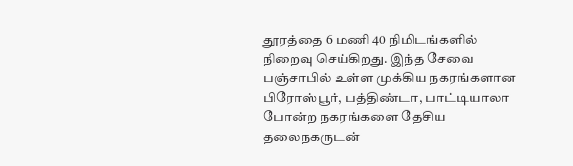தூரத்தை 6 மணி 40 நிமிடங்களில் நிறைவு செய்கிறது. இந்த சேவை பஞ்சாபில் உள்ள முக்கிய நகரங்களான பிரோஸ்பூர், பத்திண்டா, பாட்டியாலா போன்ற நகரங்களை தேசிய தலைநகருடன்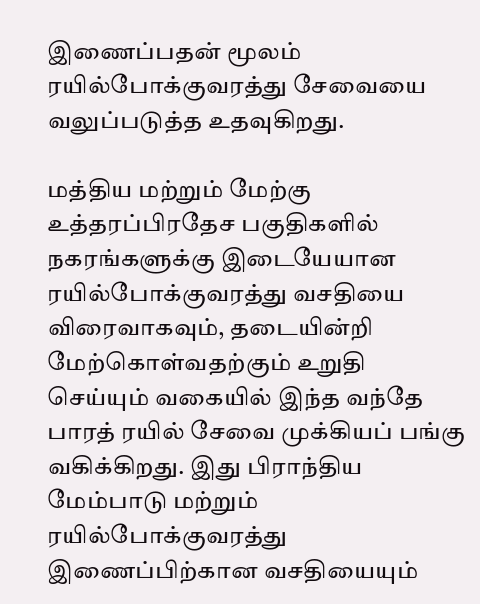இணைப்பதன் மூலம் ரயில்போக்குவரத்து சேவையை வலுப்படுத்த உதவுகிறது.

மத்திய மற்றும் மேற்கு உத்தரப்பிரதேச பகுதிகளில் நகரங்களுக்கு இடையேயான ரயில்போக்குவரத்து வசதியை விரைவாகவும், தடையின்றி மேற்கொள்வதற்கும் உறுதி செய்யும் வகையில் இந்த வந்தே பாரத் ரயில் சேவை முக்கியப் பங்கு வகிக்கிறது. இது பிராந்திய மேம்பாடு மற்றும் ரயில்போக்குவரத்து இணைப்பிற்கான வசதியையும்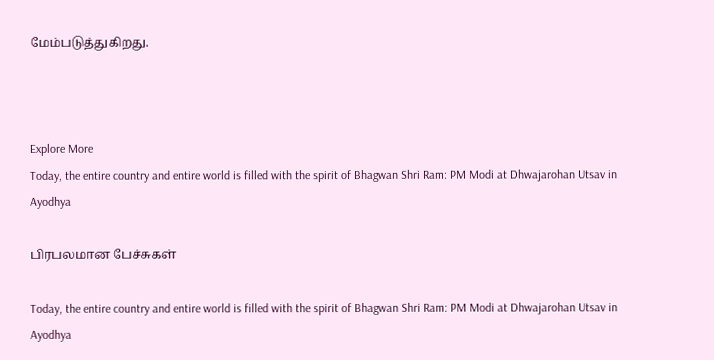மேம்படுத்துகிறது.



Explore More
Today, the entire country and entire world is filled with the spirit of Bhagwan Shri Ram: PM Modi at Dhwajarohan Utsav in Ayodhya

பிரபலமான பேச்சுகள்

Today, the entire country and entire world is filled with the spirit of Bhagwan Shri Ram: PM Modi at Dhwajarohan Utsav in Ayodhya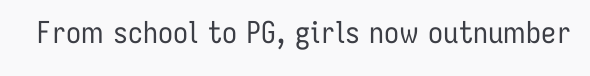From school to PG, girls now outnumber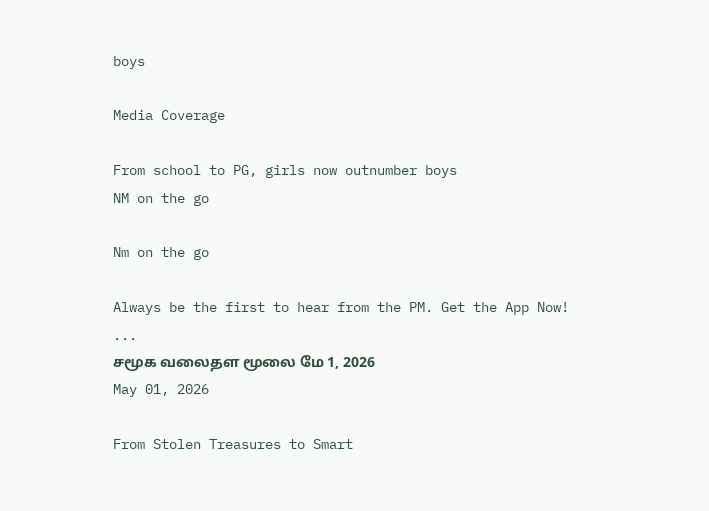boys

Media Coverage

From school to PG, girls now outnumber boys
NM on the go

Nm on the go

Always be the first to hear from the PM. Get the App Now!
...
சமூக வலைதள மூலை மே 1, 2026
May 01, 2026

From Stolen Treasures to Smart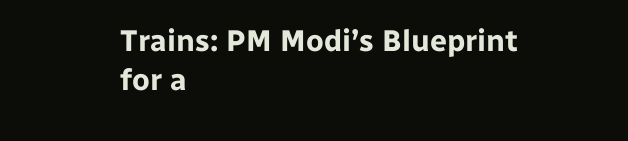Trains: PM Modi’s Blueprint for a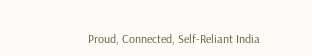Proud, Connected, Self-Reliant India